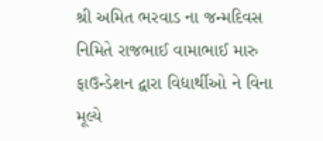શ્રી અમિત ભરવાડ ના જન્મદિવસ નિમિતે રાજભાઈ વામાભાઈ મારુ ફાઉન્ડેશન દ્વારા વિદ્યાર્થીઓ ને વિના મૂલ્યે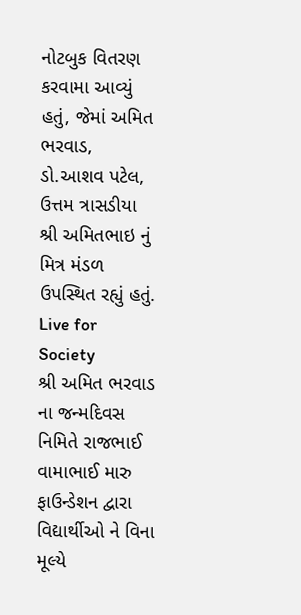નોટબુક વિતરણ કરવામા આવ્યું હતું, જેમાં અમિત ભરવાડ, ડો.આશવ પટેલ, ઉત્તમ ત્રાસડીયા શ્રી અમિતભાઇ નું મિત્ર મંડળ ઉપસ્થિત રહ્યું હતું.
Live for Society
શ્રી અમિત ભરવાડ ના જન્મદિવસ નિમિતે રાજભાઈ વામાભાઈ મારુ ફાઉન્ડેશન દ્વારા વિદ્યાર્થીઓ ને વિના મૂલ્યે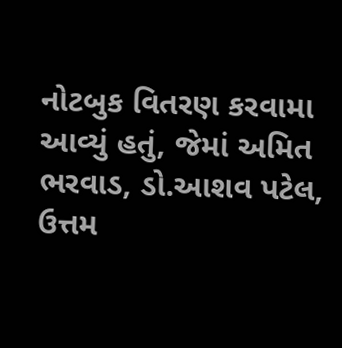નોટબુક વિતરણ કરવામા આવ્યું હતું, જેમાં અમિત ભરવાડ, ડો.આશવ પટેલ, ઉત્તમ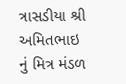ત્રાસડીયા શ્રી અમિતભાઇ નું મિત્ર મંડળ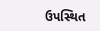ઉપસ્થિત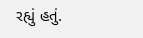રહ્યું હતું.